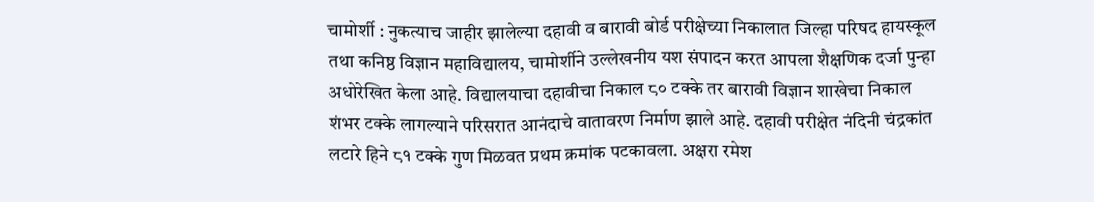चामोर्शी : नुकत्याच जाहीर झालेल्या दहावी व बारावी बोर्ड परीक्षेच्या निकालात जिल्हा परिषद हायस्कूल तथा कनिष्ठ विज्ञान महाविद्यालय, चामोर्शीने उल्लेखनीय यश संपादन करत आपला शैक्षणिक दर्जा पुन्हा अधोरेखित केला आहे. विद्यालयाचा दहावीचा निकाल ८० टक्के तर बारावी विज्ञान शाखेचा निकाल शंभर टक्के लागल्याने परिसरात आनंदाचे वातावरण निर्माण झाले आहे. दहावी परीक्षेत नंदिनी चंद्रकांत लटारे हिने ८१ टक्के गुण मिळवत प्रथम क्रमांक पटकावला. अक्षरा रमेश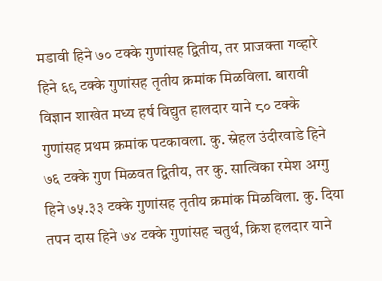मडावी हिने ७० टक्के गुणांसह द्वितीय, तर प्राजक्ता गव्हारे हिने ६९ टक्के गुणांसह तृतीय क्रमांक मिळविला. बारावी विज्ञान शाखेत मध्य हर्ष विद्युत हालदार याने ८० टक्के गुणांसह प्रथम क्रमांक पटकावला. कु. स्नेहल उंदीरवाडे हिने ७६ टक्के गुण मिळवत द्वितीय, तर कु. सात्विका रमेश अग्गु हिने ७५.३३ टक्के गुणांसह तृतीय क्रमांक मिळविला. कु. दिया तपन दास हिने ७४ टक्के गुणांसह चतुर्थ, क्रिश हलदार याने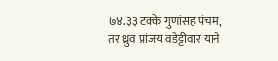७४.३३ टक्के गुणांसह पंचम, तर ध्रुव प्रांजय वडेट्टीवार याने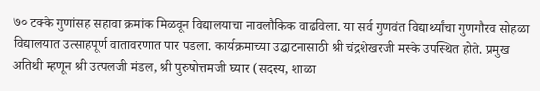७० टक्के गुणांसह सहावा क्रमांक मिळवून विद्यालयाचा नावलौकिक वाढविला. या सर्व गुणवंत विद्यार्थ्यांचा गुणगौरव सोहळा विद्यालयात उत्साहपूर्ण वातावरणात पार पडला. कार्यक्रमाच्या उद्घाटनासाठी श्री चंद्रशेखरजी मस्के उपस्थित होते. प्रमुख अतिथी म्हणून श्री उत्पलजी मंडल, श्री पुरुषोत्तमजी घ्यार (सदस्य, शाळा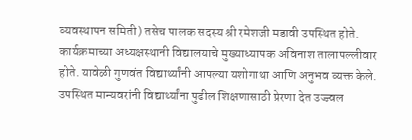व्यवस्थापन समिती) तसेच पालक सदस्य श्री रमेशजी मडावी उपस्थित होते. कार्यक्रमाच्या अध्यक्षस्थानी विद्यालयाचे मुख्याध्यापक अविनाश तालापल्लीवार होते. यावेळी गुणवंत विद्यार्थ्यांनी आपल्या यशोगाथा आणि अनुभव व्यक्त केले. उपस्थित मान्यवरांनी विद्यार्थ्यांना पुढील शिक्षणासाठी प्रेरणा देत उज्ज्वल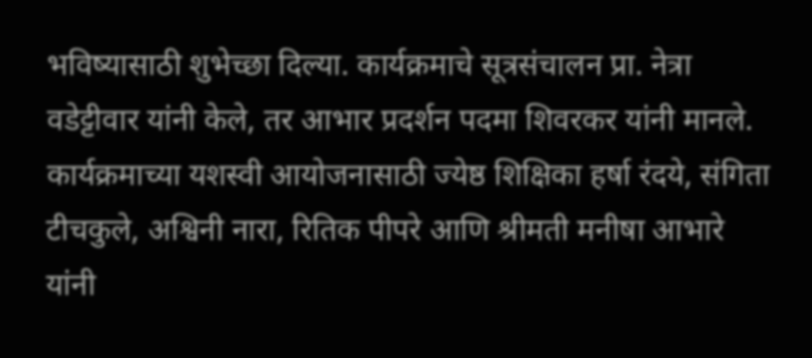भविष्यासाठी शुभेच्छा दिल्या. कार्यक्रमाचे सूत्रसंचालन प्रा. नेत्रा वडेट्टीवार यांनी केले, तर आभार प्रदर्शन पदमा शिवरकर यांनी मानले. कार्यक्रमाच्या यशस्वी आयोजनासाठी ज्येष्ठ शिक्षिका हर्षा रंदये, संगिता टीचकुले, अश्विनी नारा, रितिक पीपरे आणि श्रीमती मनीषा आभारे यांनी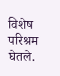विशेष परिश्रम घेतले.